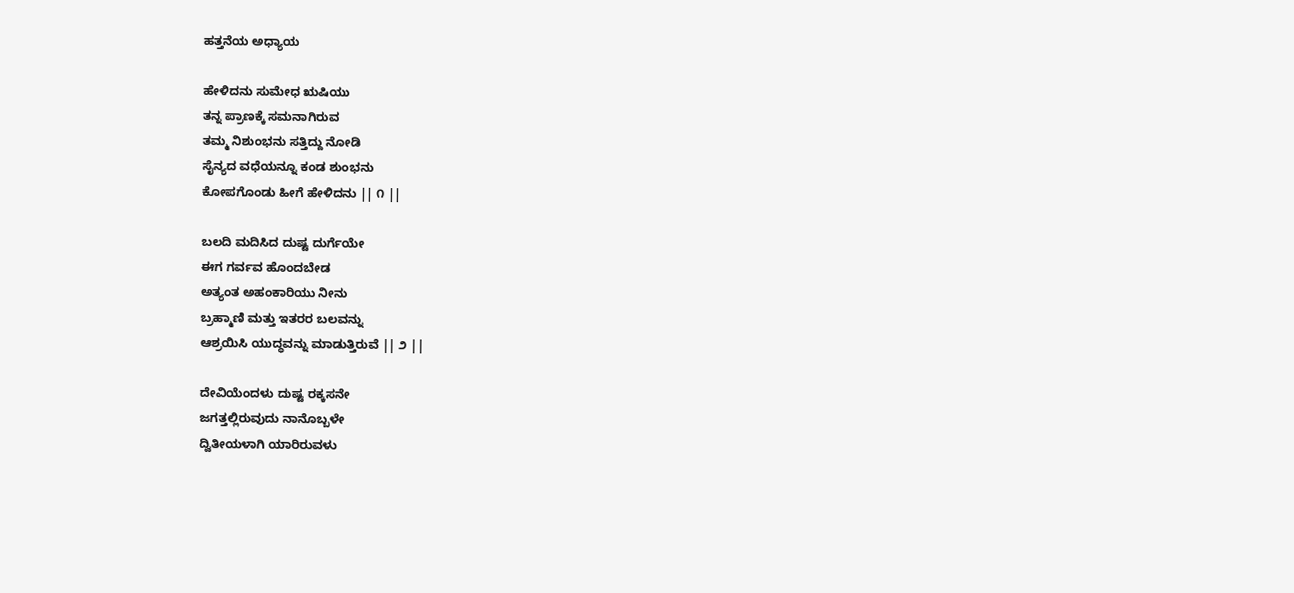ಹತ್ತನೆಯ ಅಧ್ಯಾಯ

ಹೇಳಿದನು ಸುಮೇಧ ಋಷಿಯು
ತನ್ನ ಪ್ರಾಣಕ್ಕೆ ಸಮನಾಗಿರುವ
ತಮ್ಮ ನಿಶುಂಭನು ಸತ್ತಿದ್ದು ನೋಡಿ
ಸೈನ್ಯದ ವಧೆಯನ್ನೂ ಕಂಡ ಶುಂಭನು
ಕೋಪಗೊಂಡು ಹೀಗೆ ಹೇಳಿದನು || ೧ ||

ಬಲದಿ ಮದಿಸಿದ ದುಷ್ಟ ದುರ್ಗೆಯೇ
ಈಗ ಗರ್ವವ ಹೊಂದಬೇಡ
ಅತ್ಯಂತ ಅಹಂಕಾರಿಯು ನೀನು
ಬ್ರಹ್ಮಾಣಿ ಮತ್ತು ಇತರರ ಬಲವನ್ನು
ಆಶ್ರಯಿಸಿ ಯುದ್ಧವನ್ನು ಮಾಡುತ್ತಿರುವೆ || ೨ ||

ದೇವಿಯೆಂದಳು ದುಷ್ಟ ರಕ್ಕಸನೇ
ಜಗತ್ತಲ್ಲಿರುವುದು ನಾನೊಬ್ಬಳೇ
ದ್ವಿತೀಯಳಾಗಿ ಯಾರಿರುವಳು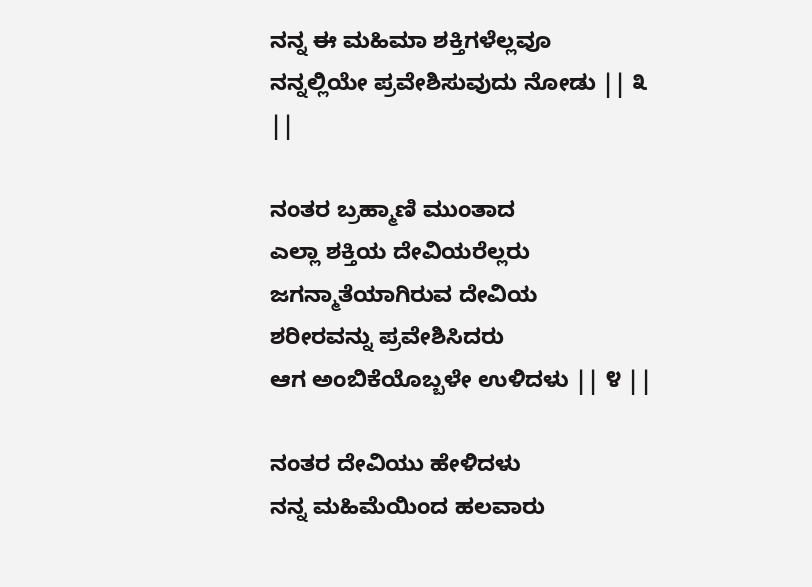ನನ್ನ ಈ ಮಹಿಮಾ ಶಕ್ತಿಗಳೆಲ್ಲವೂ
ನನ್ನಲ್ಲಿಯೇ ಪ್ರವೇಶಿಸುವುದು ನೋಡು || ೩ ||

ನಂತರ ಬ್ರಹ್ಮಾಣಿ ಮುಂತಾದ
ಎಲ್ಲಾ ಶಕ್ತಿಯ ದೇವಿಯರೆಲ್ಲರು
ಜಗನ್ಮಾತೆಯಾಗಿರುವ ದೇವಿಯ
ಶರೀರವನ್ನು ಪ್ರವೇಶಿಸಿದರು
ಆಗ ಅಂಬಿಕೆಯೊಬ್ಬಳೇ ಉಳಿದಳು || ೪ ||

ನಂತರ ದೇವಿಯು ಹೇಳಿದಳು
ನನ್ನ ಮಹಿಮೆಯಿಂದ ಹಲವಾರು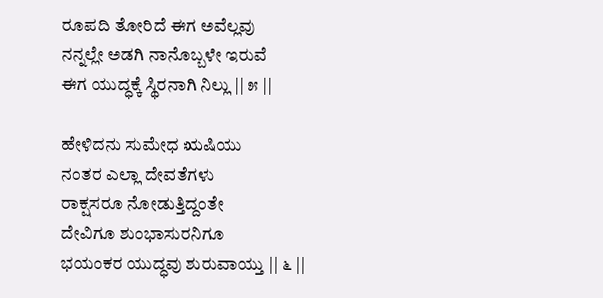ರೂಪದಿ ತೋರಿದೆ ಈಗ ಅವೆಲ್ಲವು
ನನ್ನಲ್ಲೇ ಅಡಗಿ ನಾನೊಬ್ಬಳೇ ಇರುವೆ
ಈಗ ಯುದ್ಧಕ್ಕೆ ಸ್ಥಿರನಾಗಿ ನಿಲ್ಲು || ೫ ||

ಹೇಳಿದನು ಸುಮೇಧ ಋಷಿಯು
ನಂತರ ಎಲ್ಲಾ ದೇವತೆಗಳು
ರಾಕ್ಷಸರೂ ನೋಡುತ್ತಿದ್ದಂತೇ
ದೇವಿಗೂ ಶುಂಭಾಸುರನಿಗೂ
ಭಯಂಕರ ಯುದ್ಧವು ಶುರುವಾಯ್ತು || ೬ ||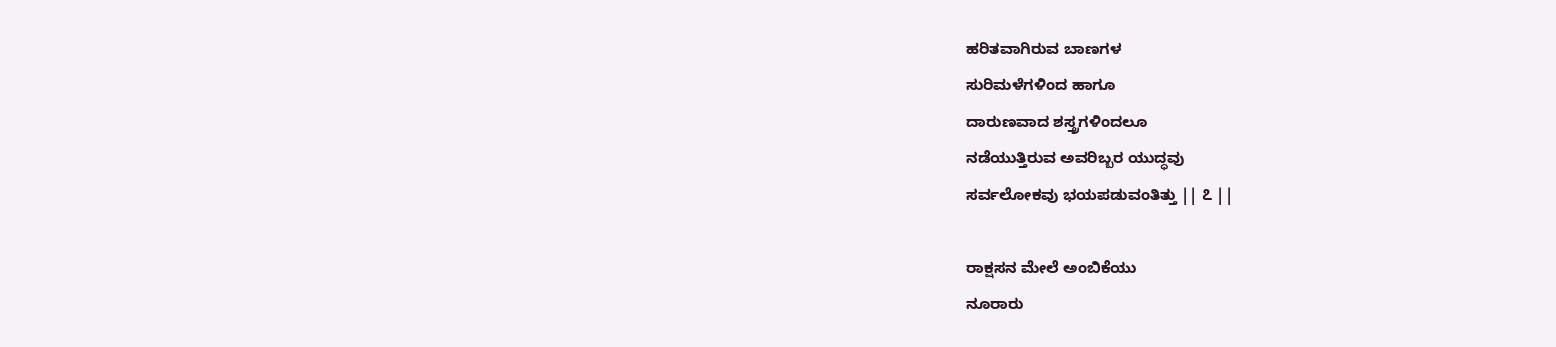ಹರಿತವಾಗಿರುವ ಬಾಣಗಳ
ಸುರಿಮಳೆಗಳಿಂದ ಹಾಗೂ
ದಾರುಣವಾದ ಶಸ್ತ್ರಗಳಿಂದಲೂ
ನಡೆಯುತ್ತಿರುವ ಅವರಿಬ್ಬರ ಯುದ್ಧವು
ಸರ್ವಲೋಕವು ಭಯಪಡುವಂತಿತ್ತು || ೭ ||

ರಾಕ್ಷಸನ ಮೇಲೆ ಅಂಬಿಕೆಯು
ನೂರಾರು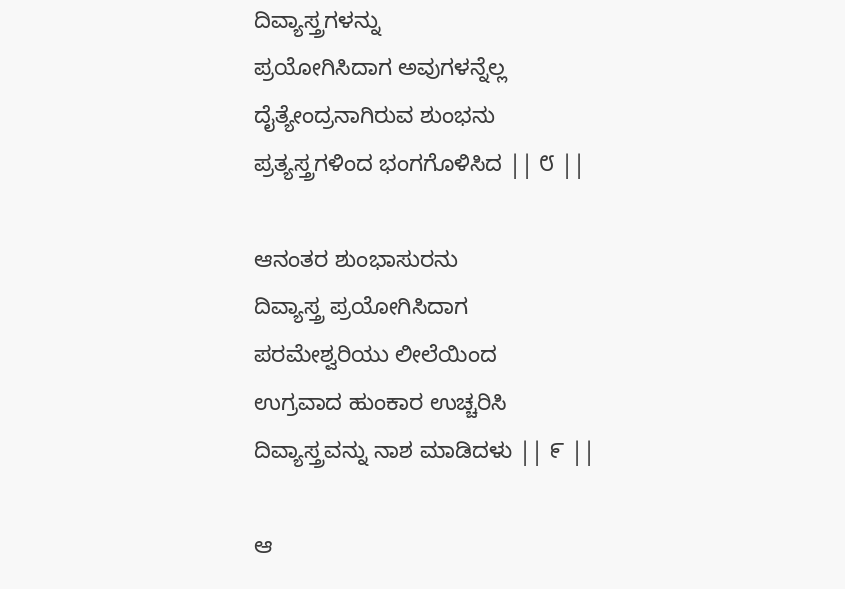ದಿವ್ಯಾಸ್ತ್ರಗಳನ್ನು
ಪ್ರಯೋಗಿಸಿದಾಗ ಅವುಗಳನ್ನೆಲ್ಲ
ದೈತ್ಯೇಂದ್ರನಾಗಿರುವ ಶುಂಭನು
ಪ್ರತ್ಯಸ್ತ್ರಗಳಿಂದ ಭಂಗಗೊಳಿಸಿದ || ೮ ||

ಆನಂತರ ಶುಂಭಾಸುರನು
ದಿವ್ಯಾಸ್ತ್ರ ಪ್ರಯೋಗಿಸಿದಾಗ
ಪರಮೇಶ್ವರಿಯು ಲೀಲೆಯಿಂದ
ಉಗ್ರವಾದ ಹುಂಕಾರ ಉಚ್ಚರಿಸಿ
ದಿವ್ಯಾಸ್ತ್ರವನ್ನು ನಾಶ ಮಾಡಿದಳು || ೯ ||

ಆ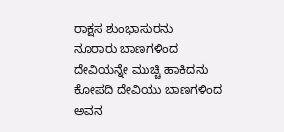ರಾಕ್ಷಸ ಶುಂಭಾಸುರನು
ನೂರಾರು ಬಾಣಗಳಿಂದ
ದೇವಿಯನ್ನೇ ಮುಚ್ಚಿ ಹಾಕಿದನು
ಕೋಪದಿ ದೇವಿಯು ಬಾಣಗಳಿಂದ
ಅವನ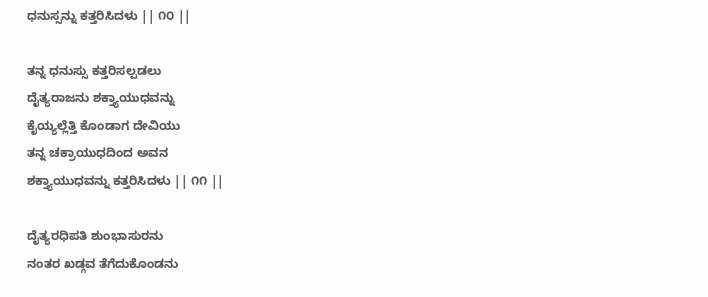ಧನುಸ್ಸನ್ನು ಕತ್ತರಿಸಿದಳು || ೧೦ ||

ತನ್ನ ಧನುಸ್ಸು ಕತ್ತರಿಸಲ್ಪಡಲು
ದೈತ್ಯರಾಜನು ಶಕ್ತ್ಯಾಯುಧವನ್ನು
ಕೈಯ್ಯಲ್ಲೆತ್ತಿ ಕೊಂಡಾಗ ದೇವಿಯು
ತನ್ನ ಚಕ್ರಾಯುಧದಿಂದ ಅವನ
ಶಕ್ತ್ಯಾಯುಧವನ್ನು ಕತ್ತರಿಸಿದಳು || ೧೧ ||

ದೈತ್ಯರಧಿಪತಿ ಶುಂಭಾಸುರನು
ನಂತರ ಖಡ್ಗವ ತೆಗೆದುಕೊಂಡನು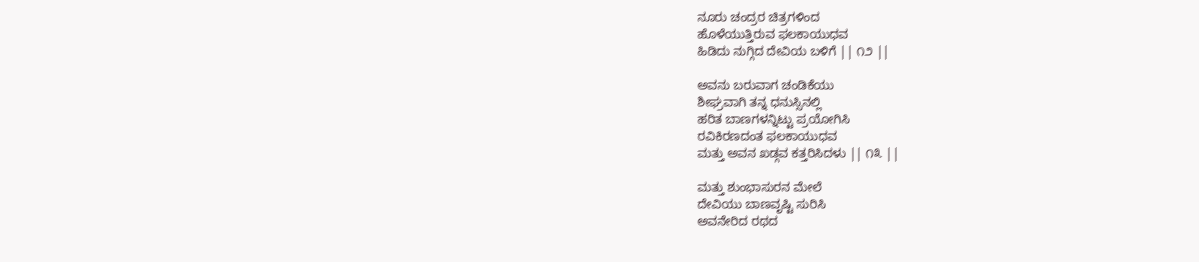ನೂರು ಚಂದ್ರರ ಚಿತ್ರಗಳಿಂದ
ಹೊಳೆಯುತ್ತಿರುವ ಫಲಕಾಯುಧವ
ಹಿಡಿದು ನುಗ್ಗಿದ ದೇವಿಯ ಬಳಿಗೆ || ೧೨ ||

ಅವನು ಬರುವಾಗ ಚಂಡಿಕೆಯು
ಶೀಘ್ರವಾಗಿ ತನ್ನ ಧನುಸ್ಸಿನಲ್ಲಿ
ಹರಿತ ಬಾಣಗಳನ್ನಿಟ್ಟು ಪ್ರಯೋಗಿಸಿ
ರವಿಕಿರಣದಂತ ಫಲಕಾಯುಧವ
ಮತ್ತು ಅವನ ಖಡ್ಗವ ಕತ್ತರಿಸಿದಳು || ೧೩ ||

ಮತ್ತು ಶುಂಭಾಸುರನ ಮೇಲೆ
ದೇವಿಯು ಬಾಣವೃಷ್ಟಿ ಸುರಿಸಿ
ಅವನೇರಿದ ರಥದ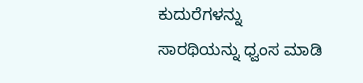ಕುದುರೆಗಳನ್ನು
ಸಾರಥಿಯನ್ನು ಧ್ವಂಸ ಮಾಡಿ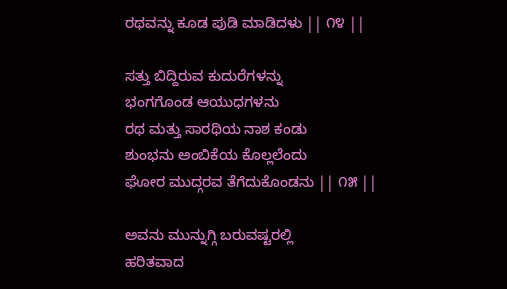ರಥವನ್ನು ಕೂಡ ಪುಡಿ ಮಾಡಿದಳು || ೧೪ ||

ಸತ್ತು ಬಿದ್ದಿರುವ ಕುದುರೆಗಳನ್ನು
ಭಂಗಗೊಂಡ ಆಯುಧಗಳನು
ರಥ ಮತ್ತು ಸಾರಥಿಯ ನಾಶ ಕಂಡು
ಶುಂಭನು ಅಂಬಿಕೆಯ ಕೊಲ್ಲಲೆಂದು
ಘೋರ ಮುದ್ಗರವ ತೆಗೆದುಕೊಂಡನು || ೧೫ ||

ಅವನು ಮುನ್ನುಗ್ಗಿ ಬರುವಷ್ಟರಲ್ಲಿ
ಹರಿತವಾದ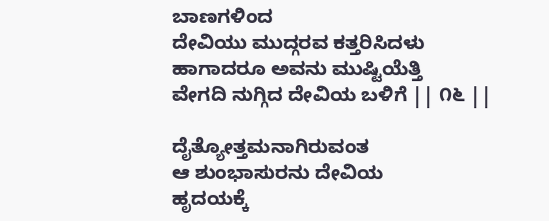ಬಾಣಗಳಿಂದ
ದೇವಿಯು ಮುದ್ಗರವ ಕತ್ತರಿಸಿದಳು
ಹಾಗಾದರೂ ಅವನು ಮುಷ್ಟಿಯೆತ್ತಿ
ವೇಗದಿ ನುಗ್ಗಿದ ದೇವಿಯ ಬಳಿಗೆ || ೧೬ ||

ದೈತ್ಯೋತ್ತಮನಾಗಿರುವಂತ
ಆ ಶುಂಭಾಸುರನು ದೇವಿಯ
ಹೃದಯಕ್ಕೆ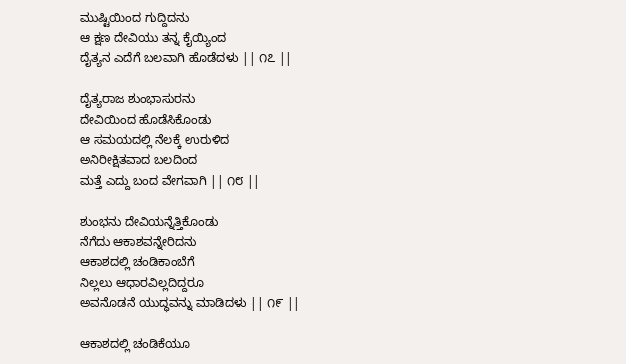ಮುಷ್ಟಿಯಿಂದ ಗುದ್ದಿದನು
ಆ ಕ್ಷಣ ದೇವಿಯು ತನ್ನ ಕೈಯ್ಯಿಂದ
ದೈತ್ಯನ ಎದೆಗೆ ಬಲವಾಗಿ ಹೊಡೆದಳು || ೧೭ ||

ದೈತ್ಯರಾಜ ಶುಂಭಾಸುರನು
ದೇವಿಯಿಂದ ಹೊಡೆಸಿಕೊಂಡು
ಆ ಸಮಯದಲ್ಲಿ ನೆಲಕ್ಕೆ ಉರುಳಿದ
ಅನಿರೀಕ್ಷಿತವಾದ ಬಲದಿಂದ
ಮತ್ತೆ ಎದ್ದು ಬಂದ ವೇಗವಾಗಿ || ೧೮ ||

ಶುಂಭನು ದೇವಿಯನ್ನೆತ್ತಿಕೊಂಡು
ನೆಗೆದು ಆಕಾಶವನ್ನೇರಿದನು
ಆಕಾಶದಲ್ಲಿ ಚಂಡಿಕಾಂಬೆಗೆ
ನಿಲ್ಲಲು ಆಧಾರವಿಲ್ಲದಿದ್ದರೂ
ಅವನೊಡನೆ ಯುದ್ಧವನ್ನು ಮಾಡಿದಳು || ೧೯ ||

ಆಕಾಶದಲ್ಲಿ ಚಂಡಿಕೆಯೂ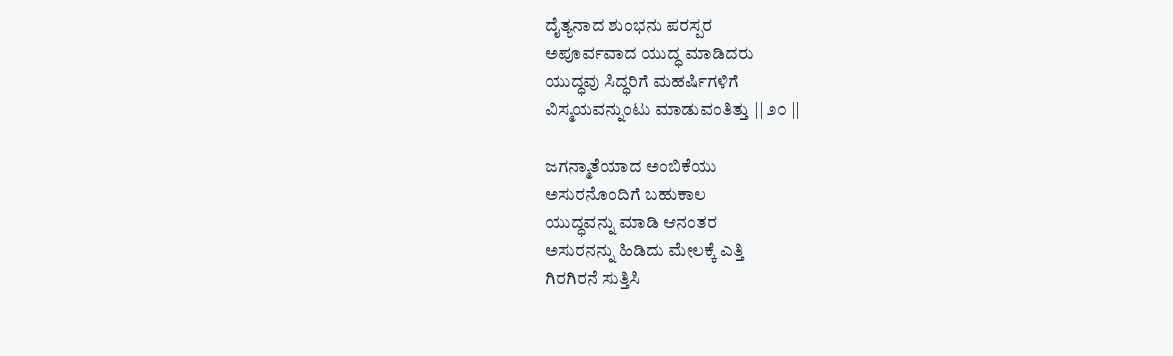ದೈತ್ಯನಾದ ಶುಂಭನು ಪರಸ್ಪರ
ಅಪೂರ್ವವಾದ ಯುದ್ಧ ಮಾಡಿದರು
ಯುದ್ಧವು ಸಿದ್ಧರಿಗೆ ಮಹರ್ಷಿಗಳಿಗೆ
ವಿಸ್ಮಯವನ್ನುಂಟು ಮಾಡುವಂತಿತ್ತು || ೨೦ ||

ಜಗನ್ಮಾತೆಯಾದ ಅಂಬಿಕೆಯು
ಅಸುರನೊಂದಿಗೆ ಬಹುಕಾಲ
ಯುದ್ಧವನ್ನು ಮಾಡಿ ಆನಂತರ
ಅಸುರನನ್ನು ಹಿಡಿದು ಮೇಲಕ್ಕೆ ಎತ್ತಿ
ಗಿರಗಿರನೆ ಸುತ್ತಿಸಿ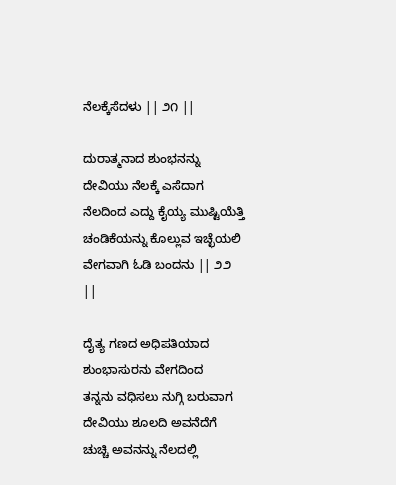ನೆಲಕ್ಕೆಸೆದಳು || ೨೧ ||

ದುರಾತ್ಮನಾದ ಶುಂಭನನ್ನು
ದೇವಿಯು ನೆಲಕ್ಕೆ ಎಸೆದಾಗ
ನೆಲದಿಂದ ಎದ್ದು ಕೈಯ್ಯ ಮುಷ್ಟಿಯೆತ್ತಿ
ಚಂಡಿಕೆಯನ್ನು ಕೊಲ್ಲುವ ಇಚ್ಛೆಯಲಿ
ವೇಗವಾಗಿ ಓಡಿ ಬಂದನು || ೨೨ ||

ದೈತ್ಯ ಗಣದ ಅಧಿಪತಿಯಾದ
ಶುಂಭಾಸುರನು ವೇಗದಿಂದ
ತನ್ನನು ವಧಿಸಲು ನುಗ್ಗಿ ಬರುವಾಗ
ದೇವಿಯು ಶೂಲದಿ ಅವನೆದೆಗೆ
ಚುಚ್ಚಿ ಅವನನ್ನು ನೆಲದಲ್ಲಿ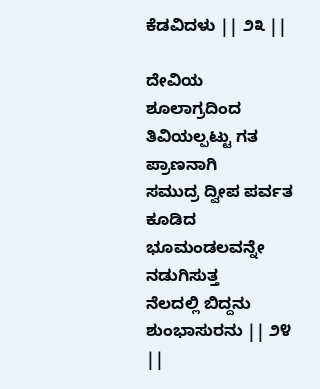ಕೆಡವಿದಳು || ೨೩ ||

ದೇವಿಯ ಶೂಲಾಗ್ರದಿಂದ
ತಿವಿಯಲ್ಪಟ್ಟು ಗತ ಪ್ರಾಣನಾಗಿ
ಸಮುದ್ರ ದ್ವೀಪ ಪರ್ವತ ಕೂಡಿದ
ಭೂಮಂಡಲವನ್ನೇ ನಡುಗಿಸುತ್ತ
ನೆಲದಲ್ಲಿ ಬಿದ್ದನು ಶುಂಭಾಸುರನು || ೨೪ ||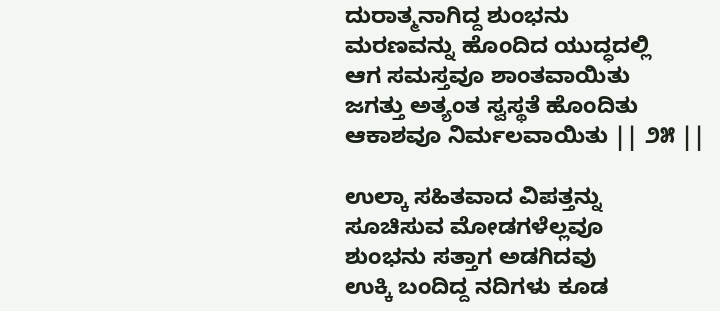ದುರಾತ್ಮನಾಗಿದ್ದ ಶುಂಭನು
ಮರಣವನ್ನು ಹೊಂದಿದ ಯುದ್ಧದಲ್ಲಿ
ಆಗ ಸಮಸ್ತವೂ ಶಾಂತವಾಯಿತು
ಜಗತ್ತು ಅತ್ಯಂತ ಸ್ವಸ್ಥತೆ ಹೊಂದಿತು
ಆಕಾಶವೂ ನಿರ್ಮಲವಾಯಿತು || ೨೫ ||

ಉಲ್ಕಾ ಸಹಿತವಾದ ವಿಪತ್ತನ್ನು
ಸೂಚಿಸುವ ಮೋಡಗಳೆಲ್ಲವೂ
ಶುಂಭನು ಸತ್ತಾಗ ಅಡಗಿದವು
ಉಕ್ಕಿ ಬಂದಿದ್ದ ನದಿಗಳು ಕೂಡ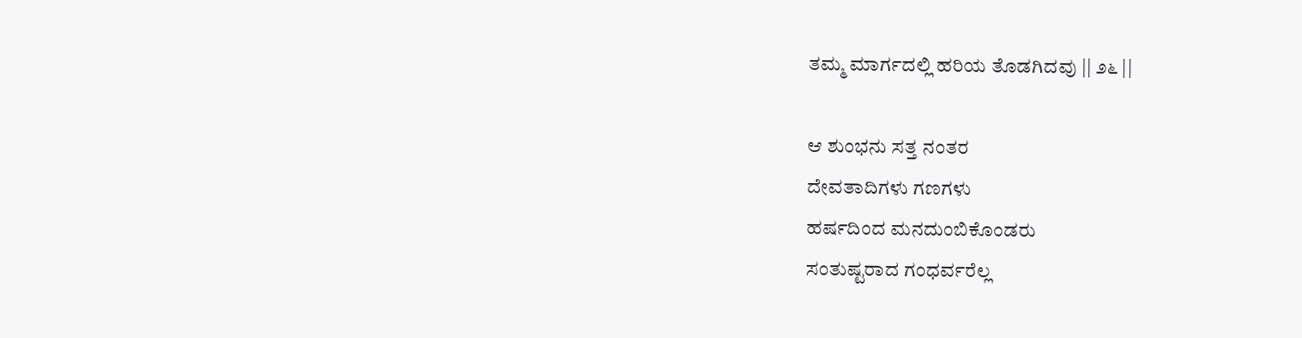ತಮ್ಮ ಮಾರ್ಗದಲ್ಲಿ ಹರಿಯ ತೊಡಗಿದವು || ೨೬ ||

ಆ ಶುಂಭನು ಸತ್ತ ನಂತರ
ದೇವತಾದಿಗಳು ಗಣಗಳು
ಹರ್ಷದಿಂದ ಮನದುಂಬಿಕೊಂಡರು
ಸಂತುಷ್ಟರಾದ ಗಂಧರ್ವರೆಲ್ಲ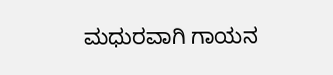ಮಧುರವಾಗಿ ಗಾಯನ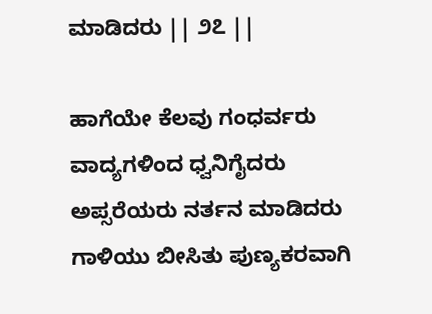ಮಾಡಿದರು || ೨೭ ||

ಹಾಗೆಯೇ ಕೆಲವು ಗಂಧರ್ವರು
ವಾದ್ಯಗಳಿಂದ ಧ್ವನಿಗೈದರು
ಅಪ್ಸರೆಯರು ನರ್ತನ ಮಾಡಿದರು
ಗಾಳಿಯು ಬೀಸಿತು ಪುಣ್ಯಕರವಾಗಿ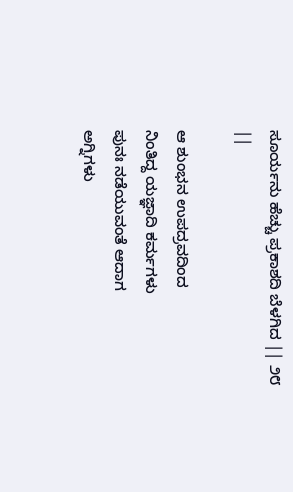ಸೂರ್ಯನು ಹೆಚ್ಚು ಪ್ರಕಾಶದಿ ಬೆಳಗಿದ || ೨೮ ||

ಆ ಶುಂಭನ ಉಪದ್ರವದಿಂದ
ನಿಂತಿದ್ದ ಯಜ್ಞಾದಿ ಕರ್ಮಗಳು
ಪುನಃ ನಡೆಯುವಂತೆ ಆದಾಗ
ಅಗ್ನಿಗಳು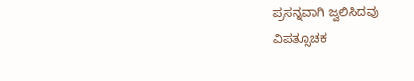ಪ್ರಸನ್ನವಾಗಿ ಜ್ವಲಿಸಿದವು
ವಿಪತ್ಸೂಚಕ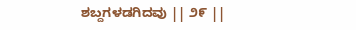ಶಬ್ದಗಳಡಗಿದವು || ೨೯ ||